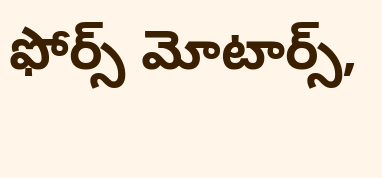ఫోర్స్ మోటార్స్,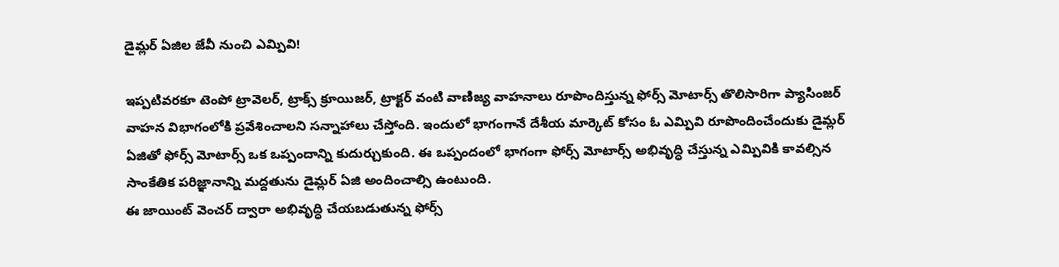డైమ్లర్ ఏజిల జేవీ నుంచి ఎమ్పివి!

ఇప్పటివరకూ టెంపో ట్రావెలర్, ట్రాక్స్ క్రూయిజర్, ట్రాక్టర్ వంటి వాణిజ్య వాహనాలు రూపొందిస్తున్న ఫోర్స్ మోటార్స్ తొలిసారిగా ప్యాసింజర్ వాహన విభాగంలోకి ప్రవేశించాలని సన్నాహాలు చేస్తోంది. ఇందులో భాగంగానే దేశీయ మార్కెట్ కోసం ఓ ఎమ్పివి రూపొందించేందుకు డైమ్లర్ ఏజితో ఫోర్స్ మోటార్స్ ఒక ఒప్పందాన్ని కుదుర్చుకుంది. ఈ ఒప్పందంలో భాగంగా ఫోర్స్ మోటార్స్ అభివృద్ధి చేస్తున్న ఎమ్పివికి కావల్సిన సాంకేతిక పరిజ్ఞానాన్ని మద్దతును డైమ్లర్ ఏజి అందించాల్సి ఉంటుంది.
ఈ జాయింట్ వెంచర్ ద్వారా అభివృద్ధి చేయబడుతున్న ఫోర్స్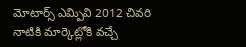మోటార్స్ ఎమ్పివి 2012 చివరి నాటికి మార్కెట్లోకి వచ్చే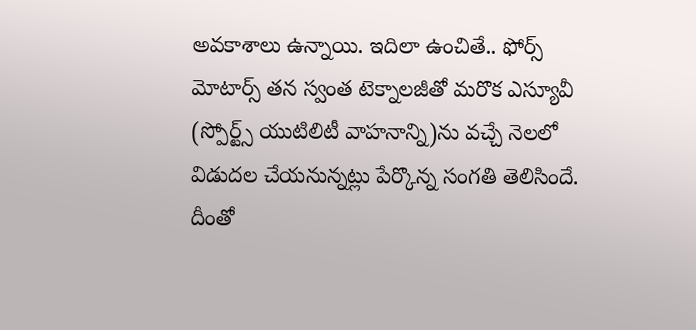అవకాశాలు ఉన్నాయి. ఇదిలా ఉంచితే.. ఫోర్స్ మోటార్స్ తన స్వంత టెక్నాలజీతో మరొక ఎస్యూవీ (స్పోర్ట్స్ యుటిలిటీ వాహనాన్ని)ను వచ్చే నెలలో విడుదల చేయనున్నట్లు పేర్కొన్న సంగతి తెలిసిందే. దీంతో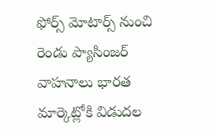ఫోర్స్ మోటార్స్ నుంచి రెండు ప్యాసింజర్ వాహనాలు భారత మార్కెట్లోకి విడుదల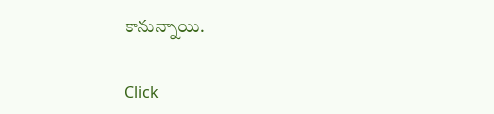కానున్నాయి.


Click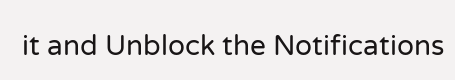it and Unblock the Notifications